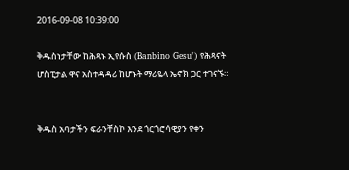2016-09-08 10:39:00

ቅዱስነታቸው ከሕጻኑ ኢየሱስ (Banbino Gesu') የሕጻናት ሆስፒታል ዋና አስተዳዳሪ ከሆኑት ማሪዬላ ኤኖክ ጋር ተገናኙ።


ቅዱስ አባታችን ፍራንቸስኮ እንደ ጎርጎሮሳዊያን የቀን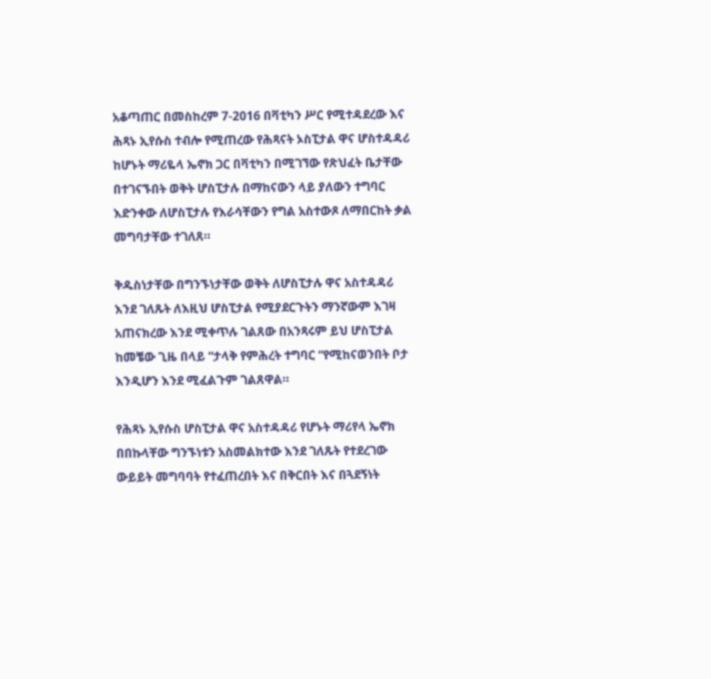አቆጣጠር በመስከረም 7-2016 በቫቲካን ሥር የሚተዳደረው እና ሕጻኑ ኢየሱስ ተብሎ የሚጠረው የሕጻናት ኦስፒታል ዋና ሆስተዳዳሪ ከሆኑት ማሪዬላ ኤኖክ ጋር በቫቲካን በሚገኘው የጽህፈት ቤታቸው በተገናኙበት ወቅት ሆስፒታሉ በማከናውን ላይ ያለውን ተግባር እድንቀው ለሆስፒታሉ የእራሳቸውን የግል አስተውጾ ለማበርከት ቃል መግባታቸው ተገለጸ።

ቅዱስነታቸው በግንኙነታቸው ወቅት ለሆስፒታሉ ዋና አስተዳዳሪ እንደ ገለጹት ለእዚህ ሆስፒታል የሚያደርጉትን ማንኛውም እገዛ አጠናክረው እንደ ሚቀጥሉ ገልጸው በአንጻሩም ይህ ሆስፒታል ከመቼው ጊዜ በላይ “ታላቅ የምሕረት ተግባር “የሚከናወንበት ቦታ እንዲሆን እንደ ሚፈልጉም ገልጸዋል።

የሕጻኑ ኢየሱስ ሆስፒታል ዋና አስተዳዳሪ የሆኑት ማሪየላ ኤኖክ በበኩላቸው ግንኙነቱን አስመልክተው እንደ ገለጹት የተደረገው ውይይት መግባባት የተፈጠረበት እና በቅርበት እና በጓደኝነት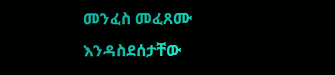መንፈስ መፈጸሙ እንዳስደሰታቸው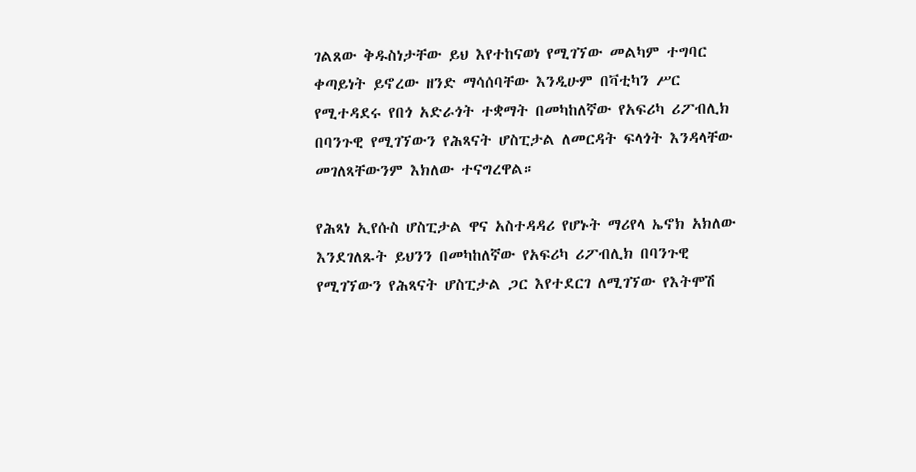ገልጸው ቅዱስነታቸው ይህ እየተከናወነ የሚገኘው መልካም ተግባር ቀጣይነት ይኖረው ዘንድ ማሳሰባቸው እንዲሁም በቫቲካን ሥር የሚተዳደሩ የበጎ አድራጎት ተቋማት በመካከለኛው የአፍሪካ ሪፖብሊክ በባንጉዊ የሚገኘውን የሕጻናት ሆስፒታል ለመርዳት ፍላጎት እንዳላቸው መገለጻቸውንም እክለው ተናግረዋል።

የሕጻነ ኢየሱስ ሆስፒታል ዋና አስተዳዳሪ የሆኑት ማሪየላ ኤኖክ አክለው እንደገለጹት ይህንን በመካከለኛው የአፍሪካ ሪፖብሊክ በባንጉዊ የሚገኘውን የሕጻናት ሆስፒታል ጋር እየተደርገ ለሚገኘው የእትሞሽ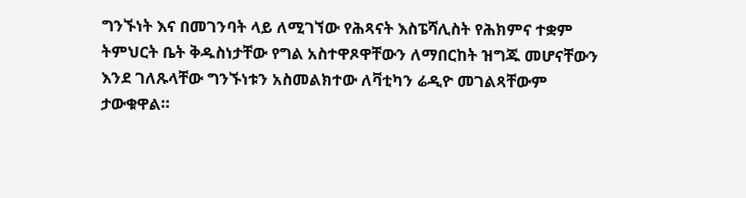ግንኙነት እና በመገንባት ላይ ለሚገኘው የሕጻናት እስፔሻሊስት የሕክምና ተቋም ትምህርት ቤት ቅዱስነታቸው የግል አስተዋጾዋቸውን ለማበርከት ዝግጁ መሆናቸውን እንደ ገለጹላቸው ግንኙነቱን አስመልክተው ለቫቲካን ሬዲዮ መገልጻቸውም ታውቁዋል።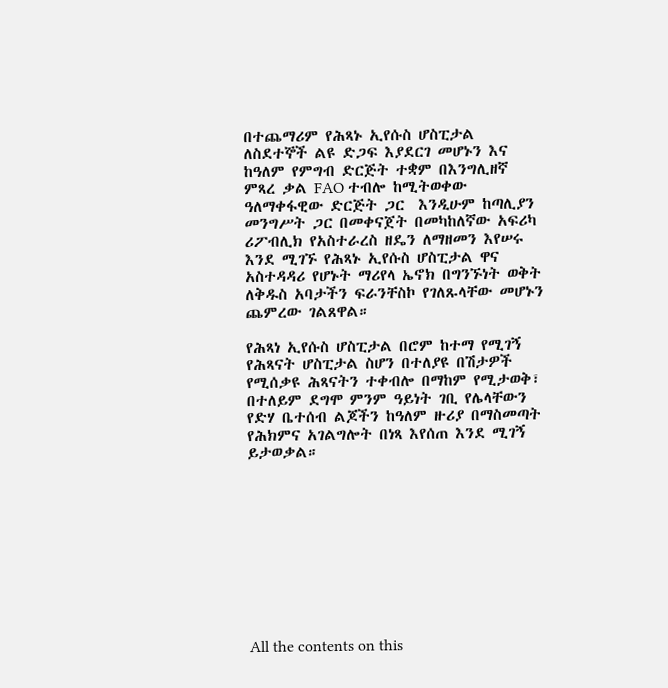በተጨማሪም የሕጻኑ ኢየሱስ ሆስፒታል ለስደተኞች ልዩ ድጋፍ እያደርገ መሆኑን እና ከዓለም የምግብ ድርጅት ተቋም በእንግሊዘኛ ምጻረ ቃል FAO ተብሎ ከሚትወቀው ዓለማቀፋዊው ድርጅት ጋር  እንዲሁም ከጣሊያን መንግሥት ጋር በመቀናጀት በመካከለኛው አፍሪካ ሪፖብሊክ የአስተራረስ ዘዴን ለማዘመን እየሠሩ እንደ ሚገኙ የሕጻኑ ኢየሱስ ሆስፒታል ዋና አስተዳዳሪ የሆኑት ማሪየላ ኤኖክ በግንኙነት ወቅት ለቅዱስ አባታችን ፍራንቸስኮ የገለጹላቸው መሆኑን ጨምረው ገልጸዋል።

የሕጻነ ኢየሱስ ሆስፒታል በሮም ከተማ የሚገኝ የሕጻናት ሆስፒታል ስሆን በተለያዩ በሽታዎች የሚሰቃዩ ሕጻናትን ተቀብሎ በማከም የሚታወቅ፣ በተለይም ደግሞ ምንም ዓይነት ገቢ የሌላቸውን የድሃ ቤተሰብ ልጆችን ከዓለም ዙሪያ በማስመጣት የሕክምና አገልግሎት በነጻ እየሰጠ እንደ ሚገኝ ይታወቃል።










All the contents on this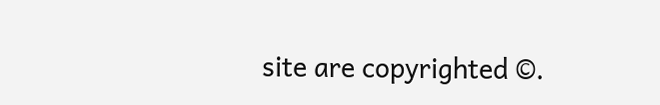site are copyrighted ©.